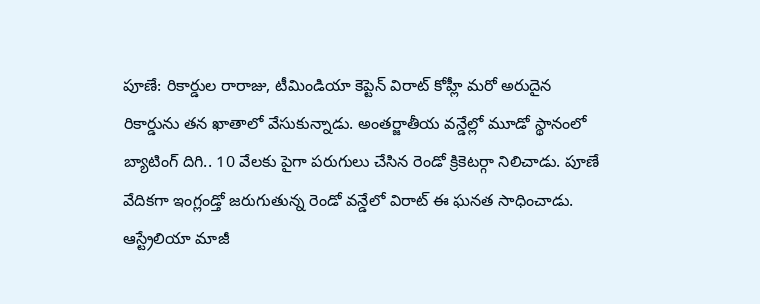పూణే: రికార్డుల రారాజు, టీమిండియా కెప్టెన్ విరాట్ కోహ్లీ మరో అరుదైన రికార్డును తన ఖాతాలో వేసుకున్నాడు. అంతర్జాతీయ వన్డేల్లో మూడో స్థానంలో బ్యాటింగ్ దిగి.. 10 వేలకు పైగా పరుగులు చేసిన రెండో క్రికెటర్గా నిలిచాడు. పూణే వేదికగా ఇంగ్లండ్తో జరుగుతున్న రెండో వన్డేలో విరాట్ ఈ ఘనత సాధించాడు. ఆస్ట్రేలియా మాజీ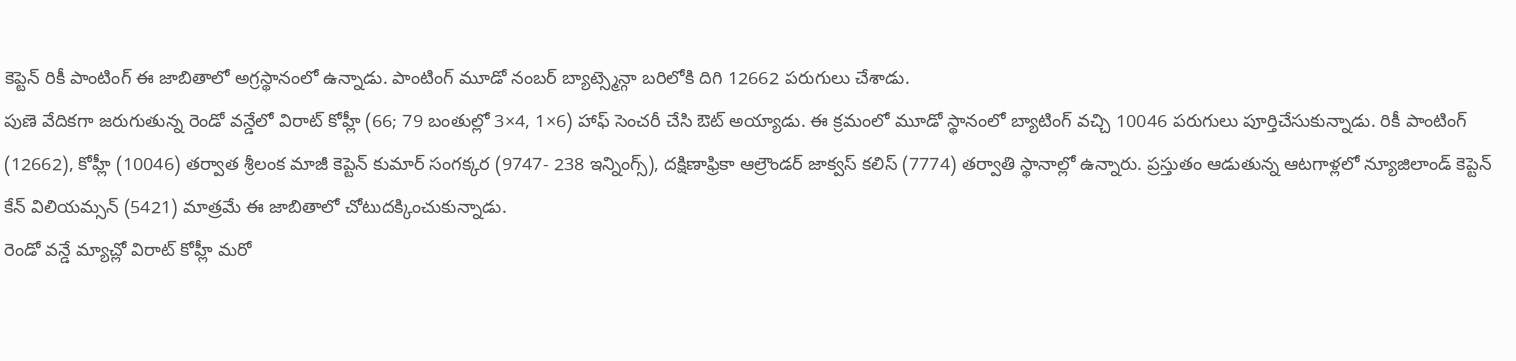కెప్టెన్ రికీ పాంటింగ్ ఈ జాబితాలో అగ్రస్థానంలో ఉన్నాడు. పాంటింగ్ మూడో నంబర్ బ్యాట్స్మెన్గా బరిలోకి దిగి 12662 పరుగులు చేశాడు.
పుణె వేదికగా జరుగుతున్న రెండో వన్డేలో విరాట్ కోహ్లీ (66; 79 బంతుల్లో 3×4, 1×6) హాఫ్ సెంచరీ చేసి ఔట్ అయ్యాడు. ఈ క్రమంలో మూడో స్థానంలో బ్యాటింగ్ వచ్చి 10046 పరుగులు పూర్తిచేసుకున్నాడు. రికీ పాంటింగ్ (12662), కోహ్లీ (10046) తర్వాత శ్రీలంక మాజీ కెప్టెన్ కుమార్ సంగక్కర (9747- 238 ఇన్నింగ్స్), దక్షిణాఫ్రికా ఆల్రౌండర్ జాక్వస్ కలిస్ (7774) తర్వాతి స్థానాల్లో ఉన్నారు. ప్రస్తుతం ఆడుతున్న ఆటగాళ్లలో న్యూజిలాండ్ కెప్టెన్ కేన్ విలియమ్సన్ (5421) మాత్రమే ఈ జాబితాలో చోటుదక్కించుకున్నాడు.
రెండో వన్డే మ్యాచ్లో విరాట్ కోహ్లీ మరో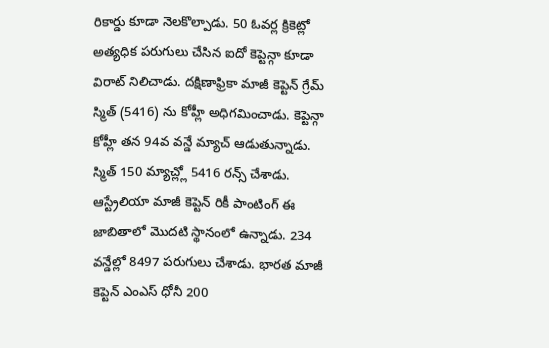రికార్డు కూడా నెలకొల్పాడు. 50 ఓవర్ల క్రికెట్లో అత్యధిక పరుగులు చేసిన ఐదో కెప్టెన్గా కూడా విరాట్ నిలిచాడు. దక్షిణాఫ్రికా మాజీ కెప్టెన్ గ్రేమ్ స్మిత్ (5416) ను కోహ్లీ అధిగమించాడు. కెప్టెన్గా కోహ్లీ తన 94వ వన్డే మ్యాచ్ ఆడుతున్నాడు. స్మిత్ 150 మ్యాచ్ల్లో 5416 రన్స్ చేశాడు. ఆస్ట్రేలియా మాజీ కెప్టెన్ రికీ పాంటింగ్ ఈ జాబితాలో మొదటి స్థానంలో ఉన్నాడు. 234 వన్డేల్లో 8497 పరుగులు చేశాడు. భారత మాజీ కెప్టెన్ ఎంఎస్ ధోనీ 200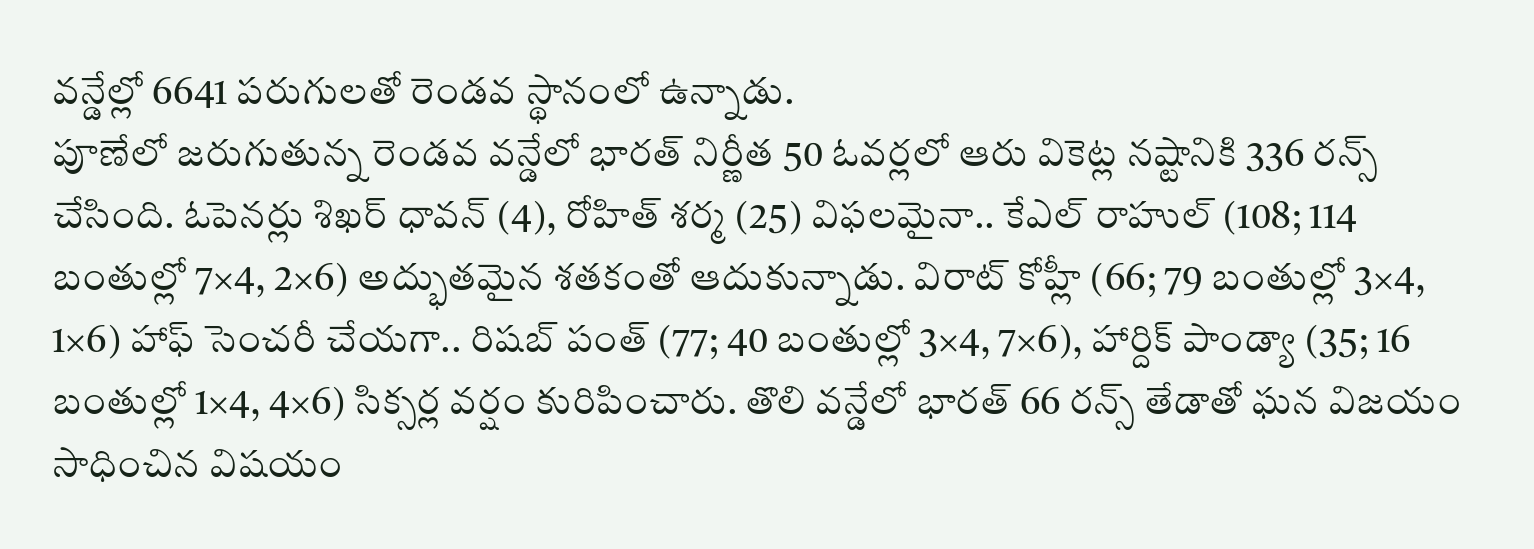వన్డేల్లో 6641 పరుగులతో రెండవ స్థానంలో ఉన్నాడు.
పూణేలో జరుగుతున్న రెండవ వన్డేలో భారత్ నిర్ణీత 50 ఓవర్లలో ఆరు వికెట్ల నష్టానికి 336 రన్స్ చేసింది. ఓపెనర్లు శిఖర్ ధావన్ (4), రోహిత్ శర్మ (25) విఫలమైనా.. కేఎల్ రాహుల్ (108; 114 బంతుల్లో 7×4, 2×6) అద్భుతమైన శతకంతో ఆదుకున్నాడు. విరాట్ కోహ్లీ (66; 79 బంతుల్లో 3×4, 1×6) హాఫ్ సెంచరీ చేయగా.. రిషబ్ పంత్ (77; 40 బంతుల్లో 3×4, 7×6), హార్దిక్ పాండ్యా (35; 16 బంతుల్లో 1×4, 4×6) సిక్సర్ల వర్షం కురిపించారు. తొలి వన్డేలో భారత్ 66 రన్స్ తేడాతో ఘన విజయం సాధించిన విషయం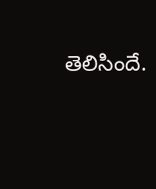తెలిసిందే.